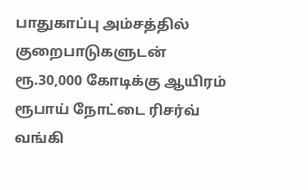பாதுகாப்பு அம்சத்தில் குறைபாடுகளுடன் ரூ.30,000 கோடிக்கு ஆயிரம் ரூபாய் நோட்டை ரிசர்வ் வங்கி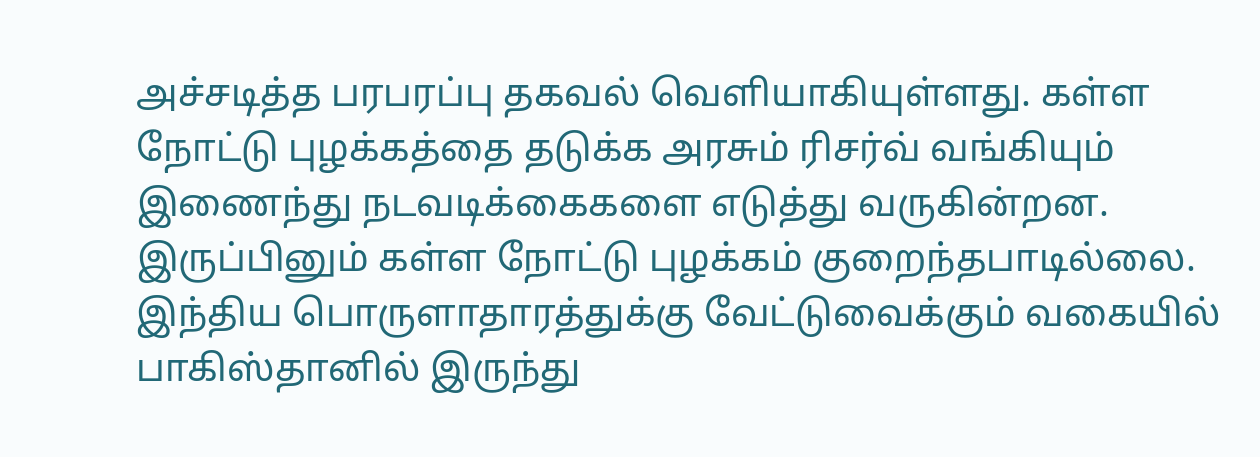அச்சடித்த பரபரப்பு தகவல் வெளியாகியுள்ளது. கள்ள நோட்டு புழக்கத்தை தடுக்க அரசும் ரிசர்வ் வங்கியும் இணைந்து நடவடிக்கைகளை எடுத்து வருகின்றன. இருப்பினும் கள்ள நோட்டு புழக்கம் குறைந்தபாடில்லை. இந்திய பொருளாதாரத்துக்கு வேட்டுவைக்கும் வகையில் பாகிஸ்தானில் இருந்து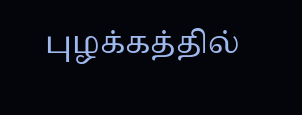புழக்கத்தில்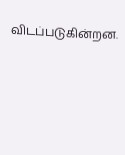விடப்படுகின்றன.